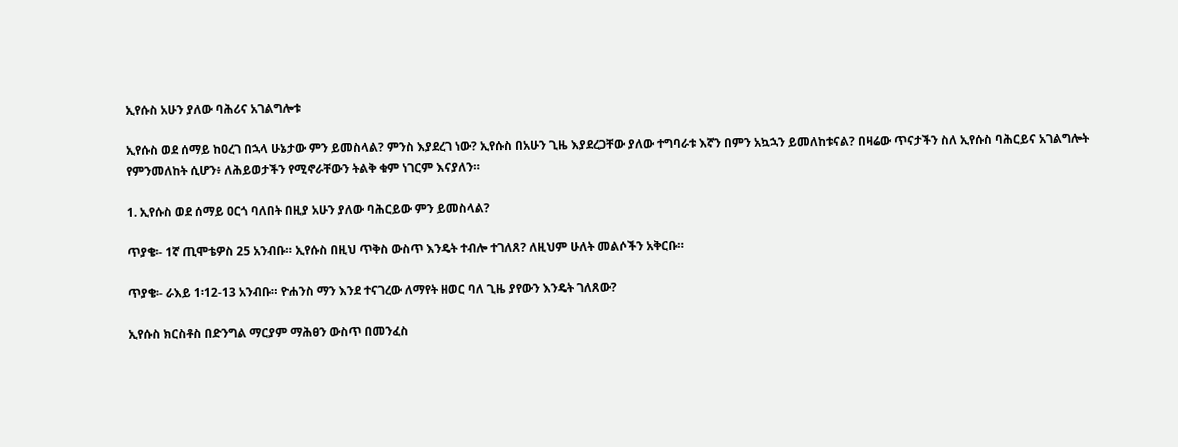ኢየሱስ አሁን ያለው ባሕሪና አገልግሎቱ

ኢየሱስ ወደ ሰማይ ከዐረገ በኋላ ሁኔታው ምን ይመስላል? ምንስ እያደረገ ነው? ኢየሱስ በአሁን ጊዜ እያደረጋቸው ያለው ተግባራቱ እኛን በምን አኳኋን ይመለከቱናል? በዛሬው ጥናታችን ስለ ኢየሱስ ባሕርይና አገልግሎት የምንመለከት ሲሆን፥ ለሕይወታችን የሚኖራቸውን ትልቅ ቁም ነገርም እናያለን።

1. ኢየሱስ ወደ ሰማይ ዐርጎ ባለበት በዚያ አሁን ያለው ባሕርይው ምን ይመስላል?

ጥያቄ፡- 1ኛ ጢሞቴዎስ 25 አንብቡ። ኢየሱስ በዚህ ጥቅስ ውስጥ እንዴት ተብሎ ተገለጸ? ለዚህም ሁለት መልሶችን አቅርቡ።

ጥያቄ፡- ራእይ 1፡12-13 አንብቡ። ዮሐንስ ማን እንደ ተናገረው ለማየት ዘወር ባለ ጊዜ ያየውን እንዴት ገለጸው?

ኢየሱስ ክርስቶስ በድንግል ማርያም ማሕፀን ውስጥ በመንፈስ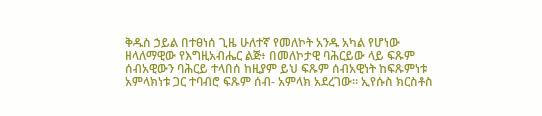ቅዱስ ኃይል በተፀነሰ ጊዜ ሁለተኛ የመለኮት አንዱ አካል የሆነው ዘላለማዊው የእግዚአብሔር ልጅ፥ በመለኮታዊ ባሕርይው ላይ ፍጹም ሰብአዊውን ባሕርይ ተላበሰ ከዚያም ይህ ፍጹም ሰብአዊነት ከፍጹምነቱ አምላክነቱ ጋር ተባብሮ ፍጹም ሰብ- አምላክ አደረገው። ኢየሱስ ክርስቶስ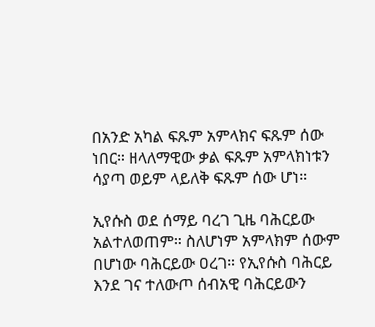በአንድ አካል ፍጹም አምላክና ፍጹም ሰው ነበር። ዘላለማዊው ቃል ፍጹም አምላክነቱን ሳያጣ ወይም ላይለቅ ፍጹም ሰው ሆነ።

ኢየሱስ ወደ ሰማይ ባረገ ጊዜ ባሕርይው አልተለወጠም። ስለሆነም አምላክም ሰውም በሆነው ባሕርይው ዐረገ። የኢየሱስ ባሕርይ እንደ ገና ተለውጦ ሰብአዊ ባሕርይውን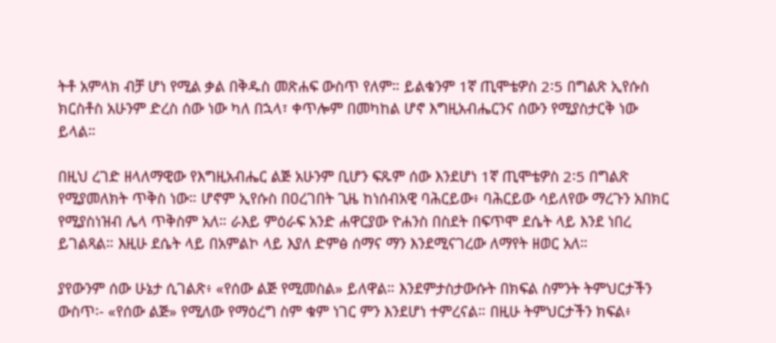ትቶ አምላክ ብቻ ሆነ የሚል ቃል በቅዱስ መጽሐፍ ውስጥ የለም። ይልቁንም 1ኛ ጢሞቴዎስ 2፡5 በግልጽ ኢየሱስ ክርስቶስ አሁንም ድረስ ሰው ነው ካለ በኋላ፣ ቀጥሎም በመካከል ሆኖ እግዚአብሔርንና ሰውን የሚያስታርቅ ነው ይላል።

በዚህ ረገድ ዘላለማዊው የእግዚአብሔር ልጅ አሁንም ቢሆን ፍጹም ሰው እንደሆነ 1ኛ ጢሞቴዎስ 2፡5 በግልጽ የሚያመለክት ጥቅስ ነው። ሆኖም ኢየሱስ በዐረገበት ጊዜ ከነሰብአዊ ባሕርይው፥ ባሕርይው ሳይለየው ማረጉን አበክር የሚያስነዝብ ሌላ ጥቅስም አለ። ራእይ ምዕራፍ አንድ ሐዋርያው ዮሐንስ በስደት በፍጥሞ ደሴት ላይ እንደ ነበረ ይገልጻል። እዚሁ ደሴት ላይ በአምልኮ ላይ እያለ ድምፅ ሰማና ማን እንደሚናገረው ለማየት ዘወር አለ።

ያየውንም ሰው ሁኔታ ሲገልጽ፥ «የሰው ልጅ የሚመስል» ይለዋል። እንደምታስታውሱት በክፍል ስምንት ትምህርታችን ውስጥ፡- «የሰው ልጅ» የሚለው የማዕረግ ስም ቁም ነገር ምን እንደሆነ ተምረናል። በዚሁ ትምህርታችን ክፍል፥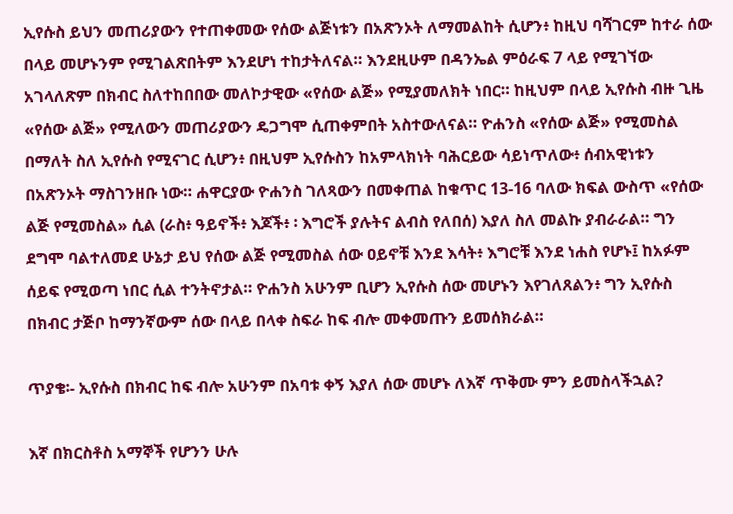ኢየሱስ ይህን መጠሪያውን የተጠቀመው የሰው ልጅነቱን በአጽንኦት ለማመልከት ሲሆን፥ ከዚህ ባሻገርም ከተራ ሰው በላይ መሆኑንም የሚገልጽበትም እንደሆነ ተከታትለናል። እንደዚሁም በዳንኤል ምዕራፍ 7 ላይ የሚገኘው አገላለጽም በክብር ስለተከበበው መለኮታዊው «የሰው ልጅ» የሚያመለክት ነበር። ከዚህም በላይ ኢየሱስ ብዙ ጊዜ «የሰው ልጅ» የሚለውን መጠሪያውን ዴጋግሞ ሲጠቀምበት አስተውለናል። ዮሐንስ «የሰው ልጅ» የሚመስል በማለት ስለ ኢየሱስ የሚናገር ሲሆን፥ በዚህም ኢየሱስን ከአምላክነት ባሕርይው ሳይነጥለው፥ ሰብአዊነቱን በአጽንኦት ማስገንዘቡ ነው። ሐዋርያው ዮሐንስ ገለጻውን በመቀጠል ከቁጥር 13-16 ባለው ክፍል ውስጥ «የሰው ልጅ የሚመስል» ሲል (ራስ፥ ዓይኖች፥ እጆች፥ ፡ እግሮች ያሉትና ልብስ የለበሰ) እያለ ስለ መልኩ ያብራራል። ግን ደግሞ ባልተለመደ ሁኔታ ይህ የሰው ልጅ የሚመስል ሰው ዐይኖቹ እንደ እሳት፥ እግሮቹ እንደ ነሐስ የሆኑ፤ ከአፉም ሰይፍ የሚወጣ ነበር ሲል ተንትኖታል። ዮሐንስ አሁንም ቢሆን ኢየሱስ ሰው መሆኑን እየገለጸልን፥ ግን ኢየሱስ በክብር ታጅቦ ከማንኛውም ሰው በላይ በላቀ ስፍራ ከፍ ብሎ መቀመጡን ይመሰክራል።

ጥያቄ፡- ኢየሱስ በክብር ከፍ ብሎ አሁንም በአባቱ ቀኝ እያለ ሰው መሆኑ ለእኛ ጥቅሙ ምን ይመስላችኋል?

እኛ በክርስቶስ አማኞች የሆንን ሁሉ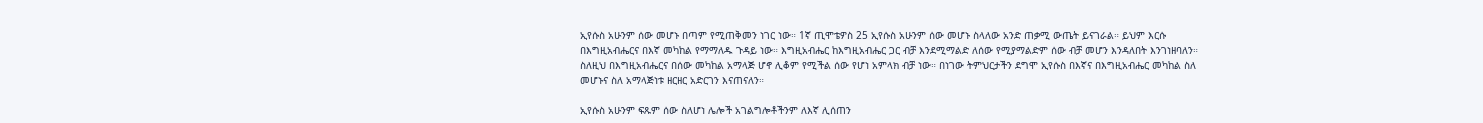ኢየሱስ አሁንም ሰው መሆኑ በጣም የሚጠቅመን ነገር ነው። 1ኛ ጢሞቴዎስ 25 ኢየሱስ አሁንም ሰው መሆኑ ስላለው አንድ ጠቃሚ ውጤት ይናገራል። ይህም እርሱ በእግዚአብሔርና በእኛ መካከል የማማለዱ ጉዳይ ነው። እግዚአብሔር ከእግዚአብሔር ጋር ብቻ እንደሚማልድ ለሰው የሚያማልድም ሰው ብቻ መሆን እንዳለበት እንገነዘባለን። ስለዚህ በእግዚአብሔርና በሰው መካከል አማላጅ ሆኖ ሊቆም የሚችል ሰው የሆነ አምላክ ብቻ ነው። በነገው ትምህርታችን ደግሞ ኢየሱስ በእኛና በእግዚአብሔር መካከል ስለ መሆኑና ስለ አማላጅነቱ ዘርዘር አድርገን እናጠናለን።

ኢየሱስ አሁንም ፍጹም ሰው ስለሆነ ሌሎች አገልግሎቶችንም ለእኛ ሊሰጠን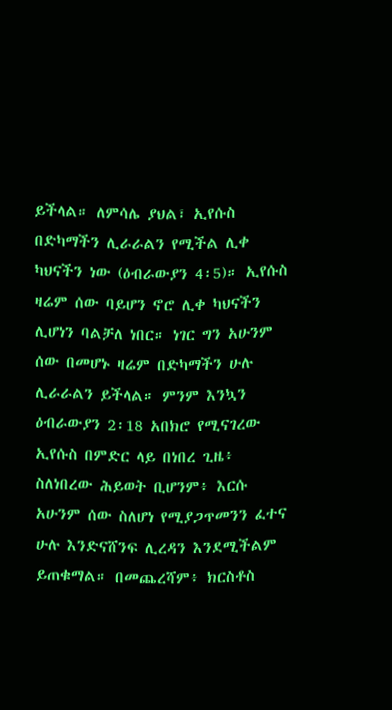ይችላል። ለምሳሌ ያህል፣ ኢየሱስ በድካማችን ሊራራልን የሚችል ሊቀ ካህናችን ነው (ዕብራውያን 4፡5)። ኢየሱስ ዛሬም ሰው ባይሆን ኖሮ ሊቀ ካህናችን ሊሆነን ባልቻለ ነበር። ነገር ግን አሁንም ሰው በመሆኑ ዛሬም በድካማችን ሁሉ ሊራራልን ይችላል። ምንም እንኳን ዕብራውያን 2፡18 አበክሮ የሚናገረው ኢየሱስ በምድር ላይ በነበረ ጊዜ፥ ስለነበረው ሕይወት ቢሆንም፥ እርሱ አሁንም ሰው ስለሆነ የሚያጋጥመንን ፈተና ሁሉ እንድናሸንፍ ሊረዳን እንደሚችልም ይጠቁማል። በመጨረሻም፥ ክርስቶስ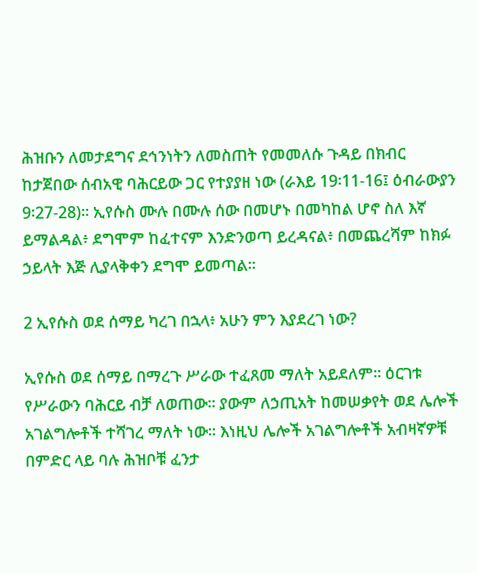ሕዝቡን ለመታደግና ደኅንነትን ለመስጠት የመመለሱ ጉዳይ በክብር ከታጀበው ሰብአዊ ባሕርይው ጋር የተያያዘ ነው (ራእይ 19፡11-16፤ ዕብራውያን 9፡27-28)። ኢየሱስ ሙሉ በሙሉ ሰው በመሆኑ በመካከል ሆኖ ስለ እኛ ይማልዳል፥ ደግሞም ከፈተናም እንድንወጣ ይረዳናል፥ በመጨረሻም ከክፉ ኃይላት እጅ ሊያላቅቀን ደግሞ ይመጣል።

2 ኢየሱስ ወደ ሰማይ ካረገ በኋላ፥ አሁን ምን እያደረገ ነው?

ኢየሱስ ወደ ሰማይ በማረጉ ሥራው ተፈጸመ ማለት አይደለም። ዕርገቱ የሥራውን ባሕርይ ብቻ ለወጠው፡፡ ያውም ለኃጢአት ከመሠቃየት ወደ ሌሎች አገልግሎቶች ተሻገረ ማለት ነው። እነዚህ ሌሎች አገልግሎቶች አብዛኛዎቹ በምድር ላይ ባሉ ሕዝቦቹ ፈንታ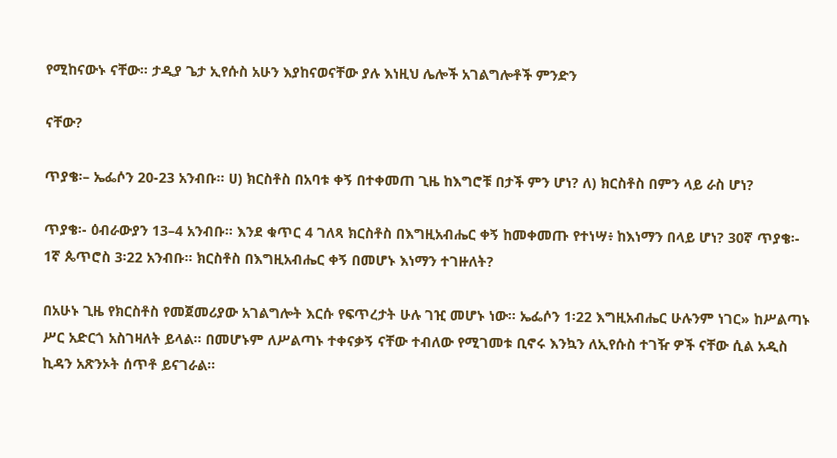የሚከናውኑ ናቸው። ታዲያ ጌታ ኢየሱስ አሁን እያከናወናቸው ያሉ እነዚህ ሌሎች አገልግሎቶች ምንድን

ናቸው?

ጥያቄ፡– ኤፌሶን 20-23 አንብቡ። ሀ) ክርስቶስ በአባቱ ቀኝ በተቀመጠ ጊዜ ከእግሮቹ በታች ምን ሆነ? ለ) ክርስቶስ በምን ላይ ራስ ሆነ?

ጥያቄ፡- ዕብራውያን 13–4 አንብቡ። እንደ ቁጥር 4 ገለጻ ክርስቶስ በእግዚአብሔር ቀኝ ከመቀመጡ የተነሣ፥ ከእነማን በላይ ሆነ? 30ኛ ጥያቄ፡- 1ኛ ጴጥሮስ 3፡22 አንብቡ። ክርስቶስ በእግዚአብሔር ቀኝ በመሆኑ እነማን ተገዙለት?

በአሁኑ ጊዜ የክርስቶስ የመጀመሪያው አገልግሎት እርሱ የፍጥረታት ሁሉ ገዢ መሆኑ ነው። ኤፌሶን 1፡22 እግዚአብሔር ሁሉንም ነገር» ከሥልጣኑ ሥር አድርጎ አስገዛለት ይላል። በመሆኑም ለሥልጣኑ ተቀናቃኝ ናቸው ተብለው የሚገመቱ ቢኖሩ እንኳን ለኢየሱስ ተገዥ ዎች ናቸው ሲል አዲስ ኪዳን አጽንኦት ሰጥቶ ይናገራል።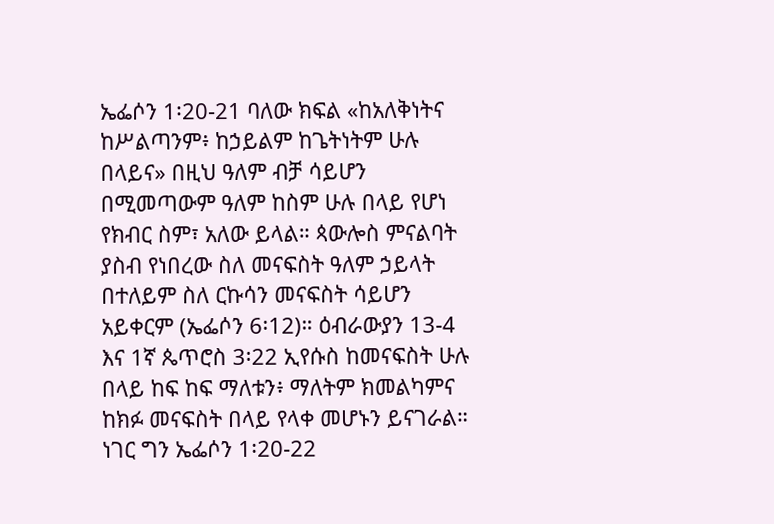ኤፌሶን 1፡20-21 ባለው ክፍል «ከአለቅነትና ከሥልጣንም፥ ከኃይልም ከጌትነትም ሁሉ በላይና» በዚህ ዓለም ብቻ ሳይሆን በሚመጣውም ዓለም ከስም ሁሉ በላይ የሆነ የክብር ስም፣ አለው ይላል። ጳውሎስ ምናልባት ያስብ የነበረው ስለ መናፍስት ዓለም ኃይላት በተለይም ስለ ርኩሳን መናፍስት ሳይሆን አይቀርም (ኤፌሶን 6፡12)። ዕብራውያን 13-4 እና 1ኛ ጴጥሮስ 3፡22 ኢየሱስ ከመናፍስት ሁሉ በላይ ከፍ ከፍ ማለቱን፥ ማለትም ክመልካምና ከክፉ መናፍስት በላይ የላቀ መሆኑን ይናገራል። ነገር ግን ኤፌሶን 1፡20-22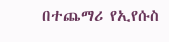በተጨማሪ የኢየሱስ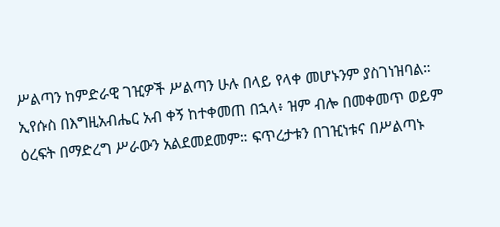ሥልጣን ከምድራዊ ገዢዎች ሥልጣን ሁሉ በላይ የላቀ መሆኑንም ያስገነዝባል። ኢየሱስ በእግዚአብሔር አብ ቀኝ ከተቀመጠ በኋላ፥ ዝም ብሎ በመቀመጥ ወይም ዕረፍት በማድረግ ሥራውን አልደመደመም። ፍጥረታቱን በገዢነቱና በሥልጣኑ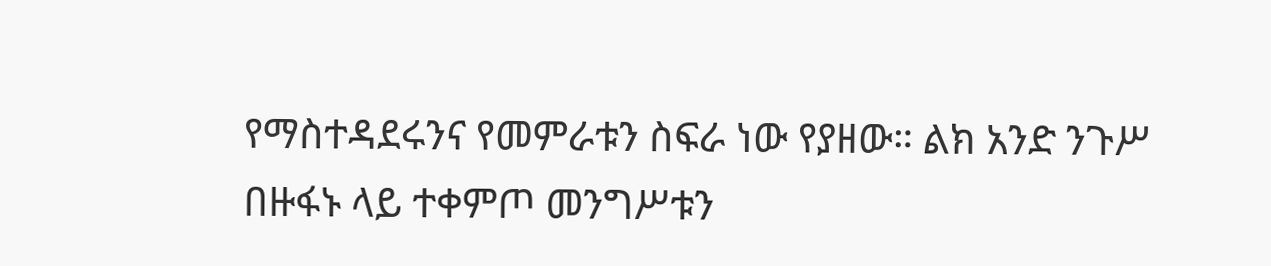የማስተዳደሩንና የመምራቱን ስፍራ ነው የያዘው። ልክ አንድ ንጉሥ በዙፋኑ ላይ ተቀምጦ መንግሥቱን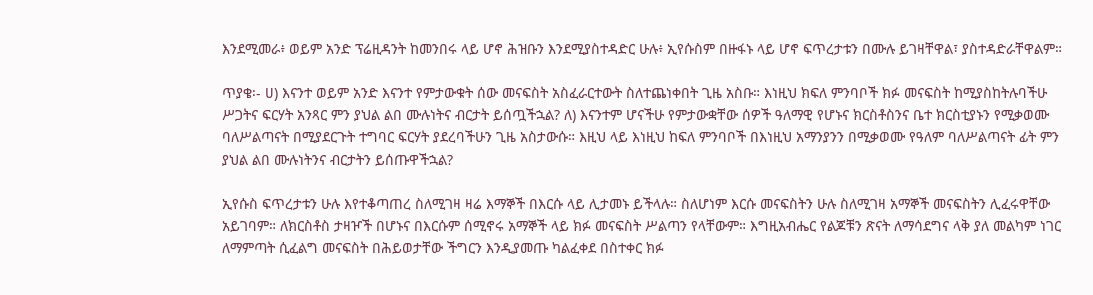እንደሚመራ፥ ወይም አንድ ፕሬዚዳንት ከመንበሩ ላይ ሆኖ ሕዝቡን እንደሚያስተዳድር ሁሉ፥ ኢየሱስም በዙፋኑ ላይ ሆኖ ፍጥረታቱን በሙሉ ይገዛቸዋል፣ ያስተዳድራቸዋልም።

ጥያቄ፡- ሀ) እናንተ ወይም አንድ እናንተ የምታውቁት ሰው መናፍስት አስፈራርተውት ስለተጨነቀበት ጊዜ አስቡ። እነዚህ ክፍለ ምንባቦች ክፉ መናፍስት ከሚያስከትሉባችሁ ሥጋትና ፍርሃት አንጻር ምን ያህል ልበ ሙሉነትና ብርታት ይሰጧችኋል? ለ) እናንተም ሆናችሁ የምታውቋቸው ሰዎች ዓለማዊ የሆኑና ክርስቶስንና ቤተ ክርስቲያኑን የሚቃወሙ ባለሥልጣናት በሚያደርጉት ተግባር ፍርሃት ያደረባችሁን ጊዜ አስታውሱ። እዚህ ላይ እነዚህ ከፍለ ምንባቦች በእነዚህ አማንያንን በሚቃወሙ የዓለም ባለሥልጣናት ፊት ምን ያህል ልበ ሙሉነትንና ብርታትን ይሰጡዋችኋል?

ኢየሱስ ፍጥረታቱን ሁሉ እየተቆጣጠረ ስለሚገዛ ዛሬ እማኞች በእርሱ ላይ ሊታመኑ ይችላሉ። ስለሆነም እርሱ መናፍስትን ሁሉ ስለሚገዛ አማኞች መናፍስትን ሊፈሩዋቸው አይገባም። ለክርስቶስ ታዛዦች በሆኑና በእርሱም ሰሚኖሩ አማኞች ላይ ክፉ መናፍስት ሥልጣን የላቸውም። እግዚአብሔር የልጆቹን ጽናት ለማሳደግና ላቅ ያለ መልካም ነገር ለማምጣት ሲፈልግ መናፍስት በሕይወታቸው ችግርን እንዲያመጡ ካልፈቀደ በስተቀር ክፉ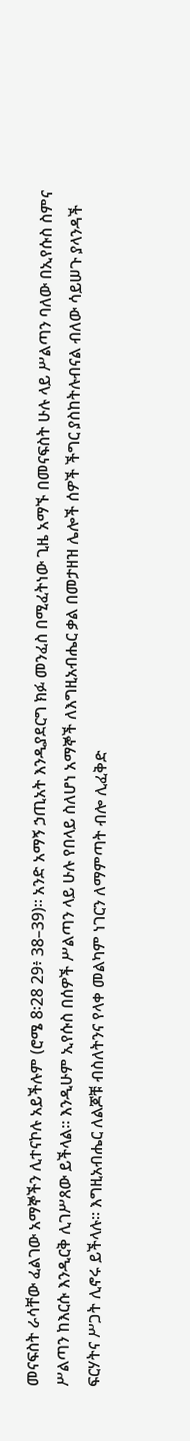መናፍስት ራሳቸው ፈልገው አማኞችን ሊተናኮሉ አይችሉም (ሮሜ 8፡28 29፥ 38–39)፡፡ አንድ አማኝ ኃጢአት እንዲያደርግ ክፉ መንፈስ በሚፈትነው ጊዜ አማኙ በመናፍስት ሁሉ ላይ ሥልጣን ባለው በኢየሱስ ስምና ሥልጣን ከእርሱ እንዲርቅ ሊገሥጸው ይችላል። እንዲሁም ኢየሱስ በሰዎች ሥልጣን ላይ ሁሉ የበላይ ስለሆነ አማኞች ለእግዚአብሔር ቃል በመታዘዝ ሌሎች ሰዎች ችግር ያስከትሉብናል ብለው ሳይሠጉ ያላንዳች ፍርሃትና ሥጋት ሊኖሩ ይችላሉ። እግዚአብሔር ለልጆቹ ብስለትንና የላቀ መልካም ነገርን ለማምጣት ብሎ ሊፈቅድ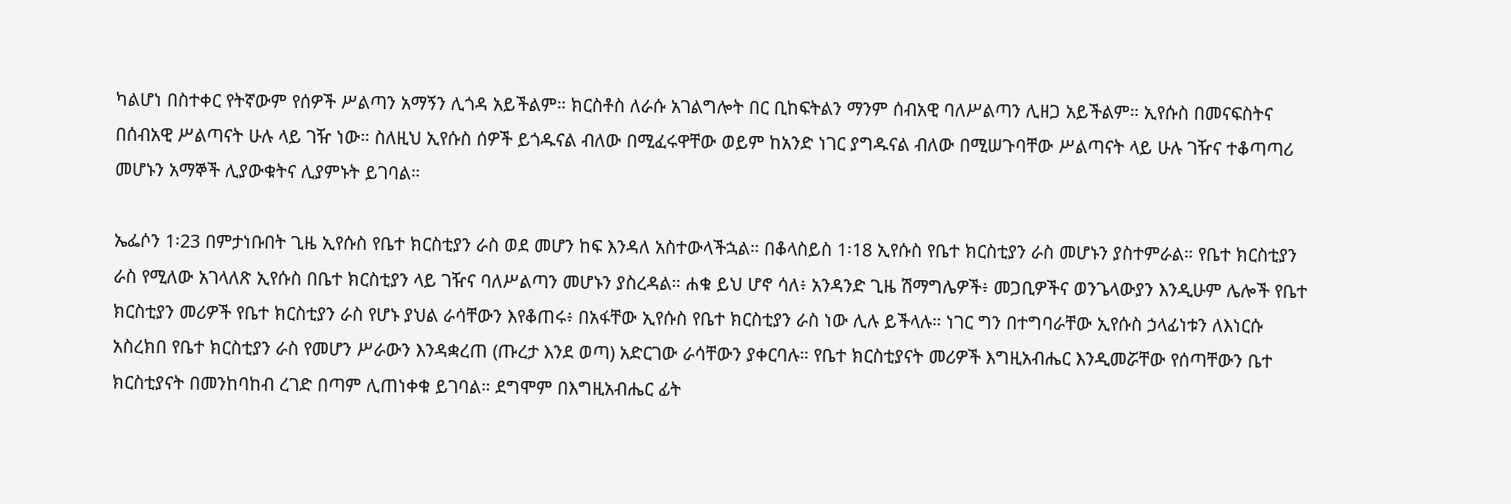ካልሆነ በስተቀር የትኛውም የሰዎች ሥልጣን አማኝን ሊጎዳ አይችልም። ክርስቶስ ለራሱ አገልግሎት በር ቢከፍትልን ማንም ሰብአዊ ባለሥልጣን ሊዘጋ አይችልም። ኢየሱስ በመናፍስትና በሰብአዊ ሥልጣናት ሁሉ ላይ ገዥ ነው። ስለዚህ ኢየሱስ ሰዎች ይጎዱናል ብለው በሚፈሩዋቸው ወይም ከአንድ ነገር ያግዱናል ብለው በሚሠጉባቸው ሥልጣናት ላይ ሁሉ ገዥና ተቆጣጣሪ መሆኑን አማኞች ሊያውቁትና ሊያምኑት ይገባል።

ኤፌሶን 1፡23 በምታነቡበት ጊዜ ኢየሱስ የቤተ ክርስቲያን ራስ ወደ መሆን ከፍ እንዳለ አስተውላችኋል። በቆላስይስ 1፡18 ኢየሱስ የቤተ ክርስቲያን ራስ መሆኑን ያስተምራል። የቤተ ክርስቲያን ራስ የሚለው አገላለጽ ኢየሱስ በቤተ ክርስቲያን ላይ ገዥና ባለሥልጣን መሆኑን ያስረዳል። ሐቁ ይህ ሆኖ ሳለ፥ አንዳንድ ጊዜ ሽማግሌዎች፥ መጋቢዎችና ወንጌላውያን እንዲሁም ሌሎች የቤተ ክርስቲያን መሪዎች የቤተ ክርስቲያን ራስ የሆኑ ያህል ራሳቸውን እየቆጠሩ፥ በአፋቸው ኢየሱስ የቤተ ክርስቲያን ራስ ነው ሊሉ ይችላሉ። ነገር ግን በተግባራቸው ኢየሱስ ኃላፊነቱን ለእነርሱ አስረክበ የቤተ ክርስቲያን ራስ የመሆን ሥራውን እንዳቋረጠ (ጡረታ እንደ ወጣ) አድርገው ራሳቸውን ያቀርባሉ። የቤተ ክርስቲያናት መሪዎች እግዚአብሔር እንዲመሯቸው የሰጣቸውን ቤተ ክርስቲያናት በመንከባከብ ረገድ በጣም ሊጠነቀቁ ይገባል። ደግሞም በእግዚአብሔር ፊት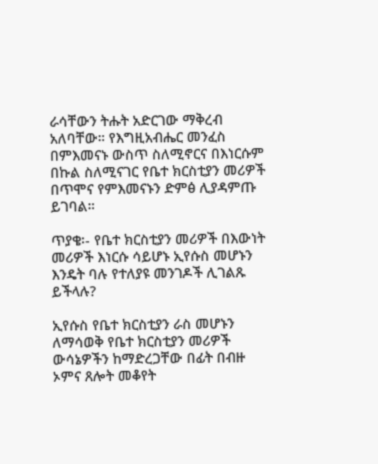ራሳቸውን ትሑት አድርገው ማቅረብ አለባቸው። የእግዚአብሔር መንፈስ በምእመናኑ ውስጥ ስለሚኖርና በእነርሱም በኩል ስለሚናገር የቤተ ክርስቲያን መሪዎች በጥሞና የምእመናኑን ድምፅ ሊያዳምጡ ይገባል።

ጥያቄ፡- የቤተ ክርስቲያን መሪዎች በእውነት መሪዎች እነርሱ ሳይሆኑ ኢየሱስ መሆኑን እንዴት ባሉ የተለያዩ መንገዶች ሊገልጹ ይችላሉ?

ኢየሱስ የቤተ ክርስቲያን ራስ መሆኑን ለማሳወቅ የቤተ ክርስቲያን መሪዎች ውሳኔዎችን ከማድረጋቸው በፊት በብዙ ኦምና ጸሎት መቆየት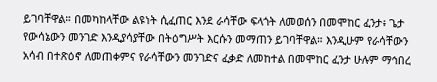ይገባቸዋል። በመካከላቸው ልዩነት ሲፈጠር እንደ ራሳቸው ፍላጎት ለመወሰን በመሞከር ፈንታ፥ ጌታ የውሳኔውን መንገድ እንዲያሳያቸው በትዕግሥት እርሱን መማጠን ይገባቸዋል። እንዲሁም የራሳቸውን አሳብ በተጽዕኖ ለመጠቀምና የራሳቸውን መንገድና ፈቃድ ለመከተል በመሞከር ፈንታ ሁሉም ማኅበረ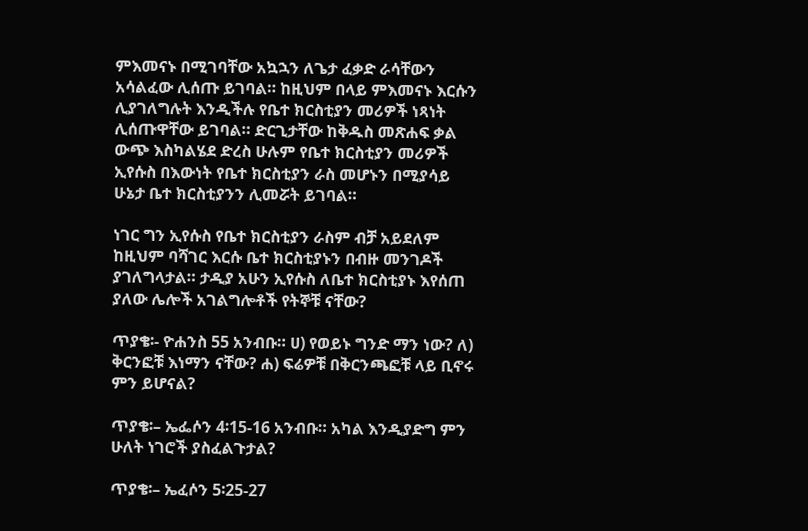ምእመናኑ በሚገባቸው አኳኋን ለጌታ ፈቃድ ራሳቸውን አሳልፈው ሊሰጡ ይገባል። ከዚህም በላይ ምእመናኑ እርሱን ሊያገለግሉት እንዲችሉ የቤተ ክርስቲያን መሪዎች ነጻነት ሊሰጡዋቸው ይገባል። ድርጊታቸው ከቅዱስ መጽሐፍ ቃል ውጭ እስካልሄደ ድረስ ሁሉም የቤተ ክርስቲያን መሪዎች ኢየሱስ በእውነት የቤተ ክርስቲያን ራስ መሆኑን በሚያሳይ ሁኔታ ቤተ ክርስቲያንን ሊመሯት ይገባል።

ነገር ግን ኢየሱስ የቤተ ክርስቲያን ራስም ብቻ አይደለም ከዚህም ባሻገር እርሱ ቤተ ክርስቲያኑን በብዙ መንገዶች ያገለግላታል። ታዲያ አሁን ኢየሱስ ለቤተ ክርስቲያኑ እየሰጠ ያለው ሌሎች አገልግሎቶች የትኞቹ ናቸው?

ጥያቄ፡- ዮሐንስ 55 አንብቡ። ሀ) የወይኑ ግንድ ማን ነው? ለ) ቅርንፎቹ እነማን ናቸው? ሐ) ፍሬዎቹ በቅርንጫፎቹ ላይ ቢኖሩ ምን ይሆናል?

ጥያቄ፡– ኤፌሶን 4፡15-16 አንብቡ። አካል እንዲያድግ ምን ሁለት ነገሮች ያስፈልጉታል?

ጥያቄ፡– ኤፈሶን 5፡25-27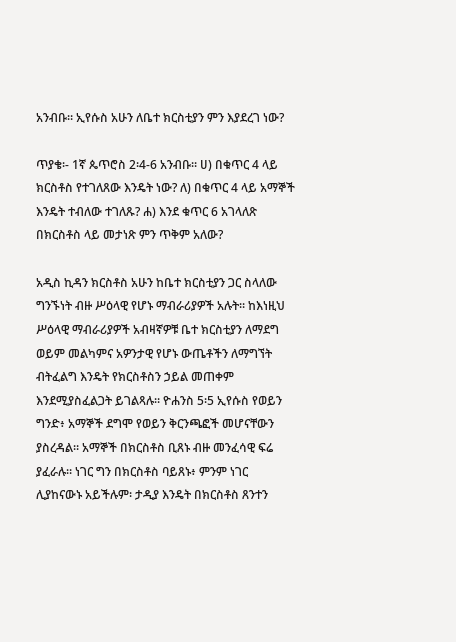አንብቡ። ኢየሱስ አሁን ለቤተ ክርስቲያን ምን እያደረገ ነው?

ጥያቄ፡- 1ኛ ጴጥሮስ 2፡4-6 አንብቡ። ሀ) በቁጥር 4 ላይ ክርስቶስ የተገለጸው እንዴት ነው? ለ) በቁጥር 4 ላይ አማኞች እንዴት ተብለው ተገለጹ? ሐ) እንደ ቁጥር 6 አገላለጽ በክርስቶስ ላይ መታነጽ ምን ጥቅም አለው?

አዲስ ኪዳን ክርስቶስ አሁን ከቤተ ክርስቲያን ጋር ስላለው ግንኙነት ብዙ ሥዕላዊ የሆኑ ማብራሪያዎች አሉት። ከእነዚህ ሥዕላዊ ማብራሪያዎች አብዛኛዎቹ ቤተ ክርስቲያን ለማደግ ወይም መልካምና አዎንታዊ የሆኑ ውጤቶችን ለማግኘት ብትፈልግ እንዴት የክርስቶስን ኃይል መጠቀም እንደሚያስፈልጋት ይገልጻሉ። ዮሐንስ 5፡5 ኢየሱስ የወይን ግንድ፥ አማኞች ደግሞ የወይን ቅርንጫፎች መሆናቸውን ያስረዳል። አማኞች በክርስቶስ ቢጸኑ ብዙ መንፈሳዊ ፍሬ ያፈራሉ። ነገር ግን በክርስቶስ ባይጸኑ፥ ምንም ነገር ሊያከናውኑ አይችሉም፡ ታዲያ እንዴት በክርስቶስ ጸንተን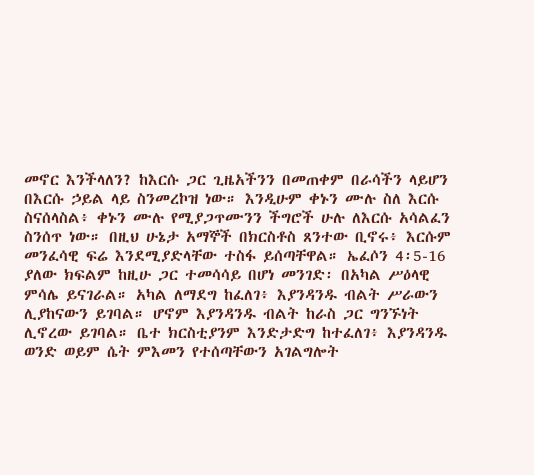መኖር እንችላለን? ከእርሱ ጋር ጊዜአችንን በመጠቀም በራሳችን ላይሆን በእርሱ ኃይል ላይ ስንመረኮዝ ነው። እንዲሁም ቀኑን ሙሉ ስለ እርሱ ስናሰላስል፥ ቀኑን ሙሉ የሚያጋጥሙንን ችግሮች ሁሉ ለእርሱ አሳልፈን ስንሰጥ ነው። በዚህ ሁኔታ አማኞች በክርስቶስ ጸንተው ቢኖሩ፥ እርሱም መንፈሳዊ ፍሬ እንደሚያድላቸው ተስፋ ይሰጣቸዋል። ኤፈሶን 4፡5-16 ያለው ክፍልም ከዚሁ ጋር ተመሳሳይ በሆነ መንገድ፡ በአካል ሥዕላዊ ምሳሌ ይናገራል። አካል ለማደግ ከፈለገ፥ እያንዳንዱ ብልት ሥራውን ሊያከናውን ይገባል። ሆኖም እያንዳንዱ ብልት ከራስ ጋር ግንኙነት ሊኖረው ይገባል። ቤተ ክርስቲያንም እንድታድግ ከተፈለገ፥ እያንዳንዱ ወንድ ወይም ሴት ምእመን የተሰጣቸውን አገልግሎት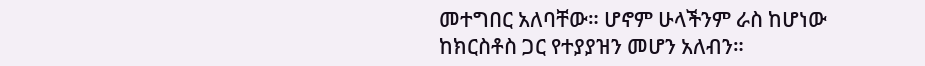መተግበር አለባቸው። ሆኖም ሁላችንም ራስ ከሆነው ከክርስቶስ ጋር የተያያዝን መሆን አለብን።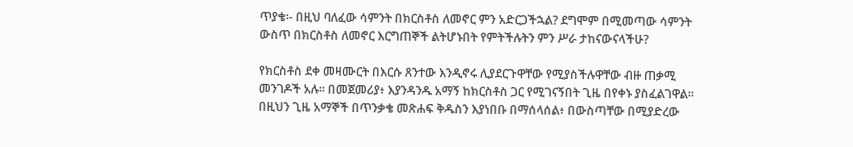ጥያቄ፡- በዚህ ባለፈው ሳምንት በክርስቶስ ለመኖር ምን አድርጋችኋል? ደግሞም በሚመጣው ሳምንት ውስጥ በክርስቶስ ለመኖር እርግጠኞች ልትሆኑበት የምትችሉትን ምን ሥራ ታከናውናላችሁ?

የክርስቶስ ደቀ መዛሙርት በእርሱ ጸንተው እንዲኖሩ ሊያደርጉዋቸው የሚያስችሉዋቸው ብዙ ጠቃሚ መንገዶች አሉ። በመጀመሪያ፥ እያንዳንዱ አማኝ ከክርስቶስ ጋር የሚገናኝበት ጊዜ በየቀኑ ያስፈልገዋል። በዚህን ጊዜ አማኞች በጥንቃቄ መጽሐፍ ቅዱስን እያነበቡ በማሰላሰል፥ በውስጣቸው በሚያድረው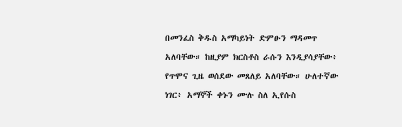በመንፈስ ቅዱስ አማካይነት ድምፁን ማዳመጥ አለባቸው። ከዚያም ክርስቶስ ራሱን እንዲያሳያቸው፥ የጥሞና ጊዜ ወሰደው መጸለይ አለባቸው። ሁለተኛው ነገር፥ አማኞች ቀኑን ሙሉ ስለ ኢየሱስ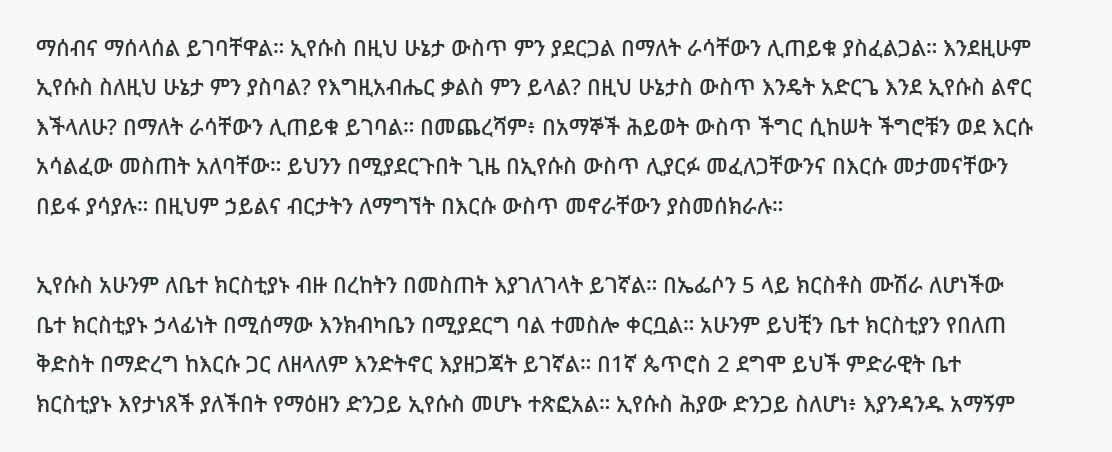ማሰብና ማሰላሰል ይገባቸዋል። ኢየሱስ በዚህ ሁኔታ ውስጥ ምን ያደርጋል በማለት ራሳቸውን ሊጠይቁ ያስፈልጋል። እንደዚሁም ኢየሱስ ስለዚህ ሁኔታ ምን ያስባል? የእግዚአብሔር ቃልስ ምን ይላል? በዚህ ሁኔታስ ውስጥ እንዴት አድርጌ እንደ ኢየሱስ ልኖር እችላለሁ? በማለት ራሳቸውን ሊጠይቁ ይገባል። በመጨረሻም፥ በአማኞች ሕይወት ውስጥ ችግር ሲከሠት ችግሮቹን ወደ እርሱ አሳልፈው መስጠት አለባቸው። ይህንን በሚያደርጉበት ጊዜ በኢየሱስ ውስጥ ሊያርፉ መፈለጋቸውንና በእርሱ መታመናቸውን በይፋ ያሳያሉ። በዚህም ኃይልና ብርታትን ለማግኘት በእርሱ ውስጥ መኖራቸውን ያስመሰክራሉ።

ኢየሱስ አሁንም ለቤተ ክርስቲያኑ ብዙ በረከትን በመስጠት እያገለገላት ይገኛል። በኤፌሶን 5 ላይ ክርስቶስ ሙሽራ ለሆነችው ቤተ ክርስቲያኑ ኃላፊነት በሚሰማው እንክብካቤን በሚያደርግ ባል ተመስሎ ቀርቧል። አሁንም ይህቺን ቤተ ክርስቲያን የበለጠ ቅድስት በማድረግ ከእርሱ ጋር ለዘላለም እንድትኖር እያዘጋጃት ይገኛል። በ1ኛ ጴጥሮስ 2 ደግሞ ይህች ምድራዊት ቤተ ክርስቲያኑ እየታነጸች ያለችበት የማዕዘን ድንጋይ ኢየሱስ መሆኑ ተጽፎአል። ኢየሱስ ሕያው ድንጋይ ስለሆነ፥ እያንዳንዱ አማኝም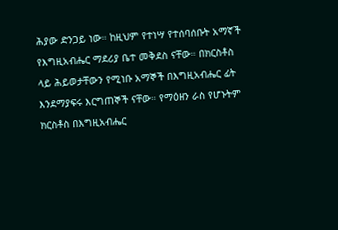ሕያው ድንጋይ ነው። ከዚህም የተነሣ የተሰባሰቡት አማኛች የእግዚአብሔር ማደሪያ ቤተ መቅደስ ናቸው። በክርስቶስ ላይ ሕይወታቸውን የሚነቡ አማኞች በእግዚአብሔር ፊት እንደማያፍሩ እርግጠኞች ናቸው። የማዕዘን ራስ የሆኑትም ክርስቶስ በእግዚአብሔር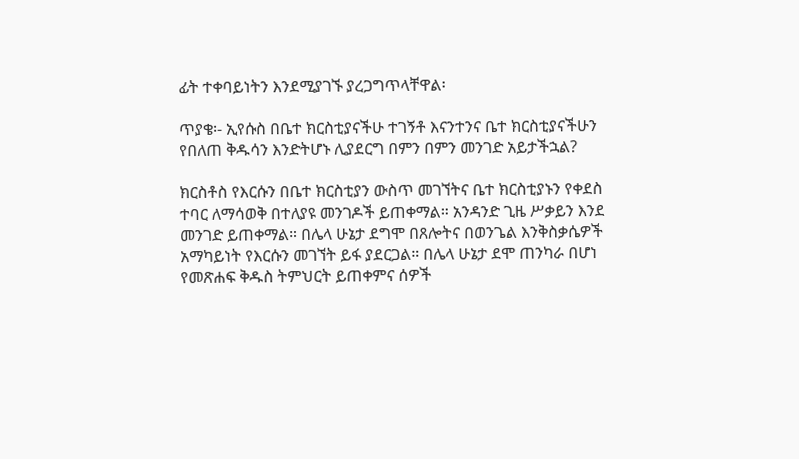ፊት ተቀባይነትን እንደሚያገኙ ያረጋግጥላቸዋል፡

ጥያቄ፡- ኢየሱስ በቤተ ክርስቲያናችሁ ተገኝቶ እናንተንና ቤተ ክርስቲያናችሁን የበለጠ ቅዱሳን እንድትሆኑ ሊያደርግ በምን በምን መንገድ አይታችኋል?

ክርስቶስ የእርሱን በቤተ ክርስቲያን ውስጥ መገኘትና ቤተ ክርስቲያኑን የቀደስ ተባር ለማሳወቅ በተለያዩ መንገዶች ይጠቀማል። አንዳንድ ጊዜ ሥቃይን እንደ መንገድ ይጠቀማል። በሌላ ሁኔታ ደግሞ በጸሎትና በወንጌል እንቅስቃሴዎች አማካይነት የእርሱን መገኘት ይፋ ያደርጋል። በሌላ ሁኔታ ደሞ ጠንካራ በሆነ የመጽሐፍ ቅዱስ ትምህርት ይጠቀምና ሰዎች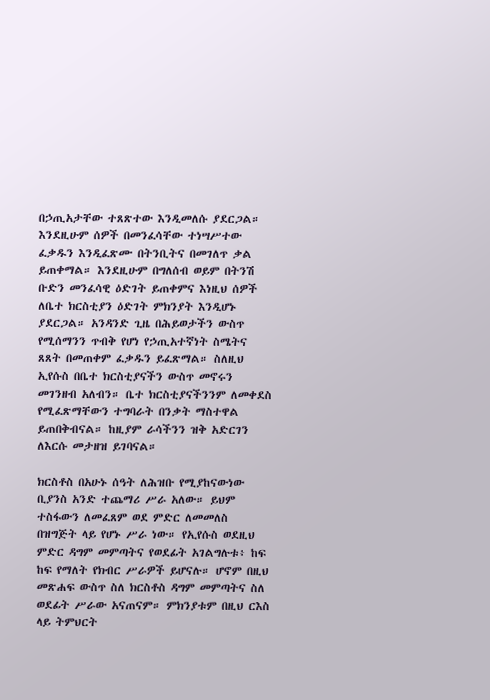በኃጢአታቸው ተጸጽተው እንዲመለሱ ያደርጋል። እንደዚሁም ሰዎች በመንፈሳቸው ተነሣሥተው ፈቃዱን እንዲፈጽሙ በትንቢትና በመገለጥ ቃል ይጠቀማል። እንደዚሁም በግለሰብ ወይም በትንሽ ቡድን መንፈሳዊ ዕድገት ይጠቀምና እነዚህ ሰዎች ለቤተ ክርስቲያን ዕድገት ምክንያት እንዲሆኑ ያደርጋል። አንዳንድ ጊዜ በሕይወታችን ውስጥ የሚሰማንን ጥብቅ የሆነ የኃጢአተኛነት ስሜትና ጸጸት በመጠቀም ፈቃዱን ይፈጽማል። ስለዚህ ኢየሱስ በቤተ ክርስቲያናችን ውስጥ መኖሩን መገንዘብ አለብን። ቤተ ክርስቲያናችንንም ለመቀደስ የሚፈጽማቸውን ተግባራት በንቃት ማስተዋል ይጠበቅብናል። ከዚያም ራሳችንን ዝቅ አድርገን ለእርሱ መታዘዝ ይገባናል።

ክርስቶስ በአሁኑ ሰዓት ለሕዝቡ የሚያከናውነው ቢያንስ አንድ ተጨማሪ ሥራ አለው። ይህም ተስፋውን ለመፈጸም ወደ ምድር ለመመለስ በዝግጅት ላይ የሆኑ ሥራ ነው። የኢየሱስ ወደዚህ ምድር ዳግም መምጣትና የወደፊት አገልግሉቱ፥ ከፍ ከፍ የማለት የክብር ሥራዎች ይሆናሉ። ሆኖም በዚህ መጽሐፍ ውስጥ ስለ ክርስቶስ ዳግም መምጣትና ስለ ወደፊት ሥራው አናጠናም። ምክንያቱም በዚህ ርእስ ላይ ትምህርት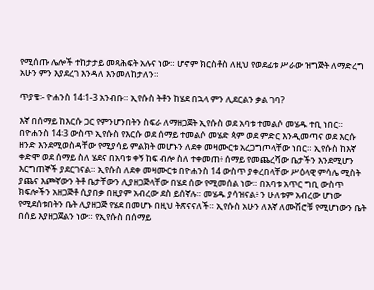የሚሰጡ ሌሎች ተከታታይ መጻሕፍት አሉና ነው። ሆኖም ክርስቶስ ለዚህ የወደፊቱ ሥራው ዝግጅት ለማድረግ አሁን ምን እያደረገ እንዳለ እንመለከታለን።

ጥያቄ፡- ዮሐንስ 14፡1-3 አንብቡ። ኢየሱስ ትቶን ከሄደ በኋላ ምን ሊደርልን ቃል ገባ?

እኛ በሰማይ ከእርሱ ጋር የምንሆንበትን ስፍራ ለማዘጋጀት ኢየሱስ ወደ አባቱ ተመልሶ መሄዱ ተቢ ነበር። በዮሐንስ 14፡3 ውስጥ ኢየሱስ የእርሱ ወደ ሰማይ ተመልሶ መሄድ ጳም ወደ ምድር እንዲመጣና ወደ እርሱ ዘንድ እንደሚወስዳቸው የሚያሳይ ምልክት መሆኑን ለደቀ መዛሙርቱ አረጋግጦላቸው ነበር። ኢየሱስ ከእኛ ቀድሞ ወደ ሰማይ ስለ ሄደና በአባቱ ቀኝ ከፍ ብሎ ስለ ተቀመጠ፥ ሰማይ የመጨረሻው ቤታችን እንደሚሆን እርግጠኞች ያደርገናል። ኢየሱስ ለደቀ መዛሙርቱ በዮሐንስ 14 ውስጥ ያቀረበላቸው ሥዕላዊ ምሳሌ ሚስት ያጨና እጮኛውን ትቶ ቤታቸውን ሊያዘጋጅላቸው በሄደ ሰው የሚመሰል ነው። በአባቱ አጥር ግቢ ውስጥ ክፍሎችን አዘጋጅቶ ሲያበቃ በዚያም አብረው ደስ ይሰኛሉ። መሄዱ ያሳዝናል፥ ን ሁለቱም አብረው ሆነው የሚደሰቱበትን ቤት ሊያዘጋጅ የሄደ በመሆኑ በዚህ ትጽናናለች። ኢየሱስ አሁን ለእኛ ለሙሽሮቹ የሚሆነውን ቤት በሰይ እያዘጋጀልን ነው። የኢየሱስ በሰማይ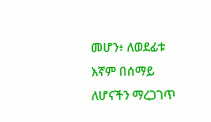መሆን፥ ለወደፊቱ እኛም በሰማይ ለሆናችን ማረጋገጥ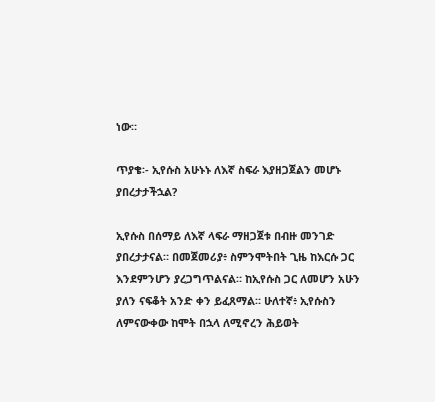ነው።

ጥያቄ፡- ኢየሱስ አሁኑኑ ለእኛ ስፍራ እያዘጋጀልን መሆኑ ያበረታታችኋል?

ኢየሱስ በሰማይ ለእኛ ላፍራ ማዘጋጀቱ በብዙ መንገድ ያበረታታናል። በመጀመሪያ፥ ስምንሞትበት ጊዜ ከእርሱ ጋር እንደምንሆን ያረጋግጥልናል። ከኢየሱስ ጋር ለመሆን አሁን ያለን ናፍቆት አንድ ቀን ይፈጸማል። ሁለተኛ፥ ኢየሱስን ለምናውቀው ከሞት በኋላ ለሚኖረን ሕይወት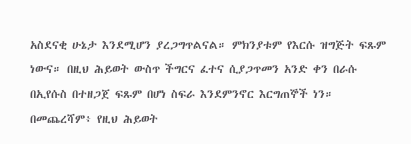አስደናቂ ሁኔታ እንደሚሆን ያረጋግጥልናል። ምክንያቱም የእርሱ ዝግጅት ፍጹም ነውና። በዚህ ሕይወት ውስጥ ችግርና ፈተና ሲያጋጥመን አንድ ቀን በራሱ በኢየሱስ በተዘጋጀ ፍጹም በሆነ ስፍራ እንደምንኖር እርግጠኞች ነን። በመጨረሻም፥ የዚህ ሕይወት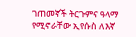ገጠመኛች ትርጉምና ዓላማ የሚኖራቸው ኢየሱስ ለእኛ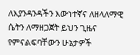ለእያንዳንዳችን እውነተኛና ለዘላለማዊ ሴትን ለማዘጋጀት ይህን ጊዜና የምናልፍባቸውን ሁኔታዎች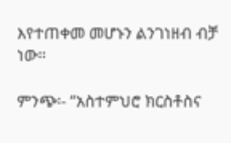እየተጠቀመ መሆኑን ልንገነዘብ ብቻ ነው።

ምንጭ፡- “አስተምህሮ ክርስቶስና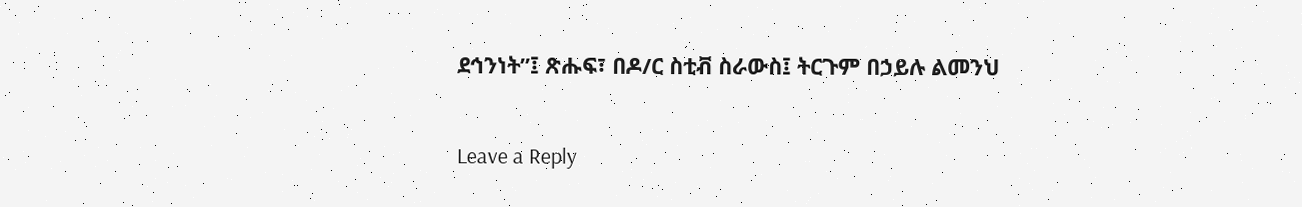ደኅንነት”፤ ጽሑፍ፣ በዶ/ር ስቲቭ ስራውስ፤ ትርጉም በኃይሉ ልመንህ

Leave a Reply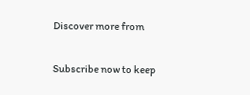Discover more from

Subscribe now to keep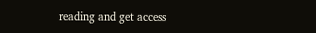reading and get access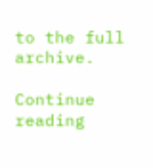to the full archive.

Continue reading